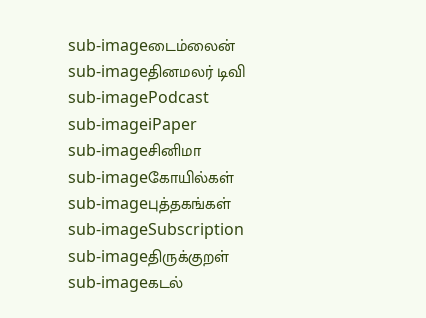sub-imageடைம்லைன்
sub-imageதினமலர் டிவி
sub-imagePodcast
sub-imageiPaper
sub-imageசினிமா
sub-imageகோயில்கள்
sub-imageபுத்தகங்கள்
sub-imageSubscription
sub-imageதிருக்குறள்
sub-imageகடல்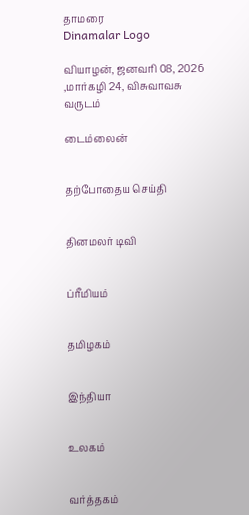தாமரை
Dinamalar Logo

வியாழன், ஜனவரி 08, 2026 ,மார்கழி 24, விசுவாவசு வருடம்

டைம்லைன்


தற்போதைய செய்தி


தினமலர் டிவி


ப்ரீமியம்


தமிழகம்


இந்தியா


உலகம்


வர்த்தகம்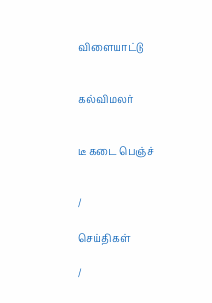விளையாட்டு


கல்விமலர்


டீ கடை பெஞ்ச்


/

செய்திகள்

/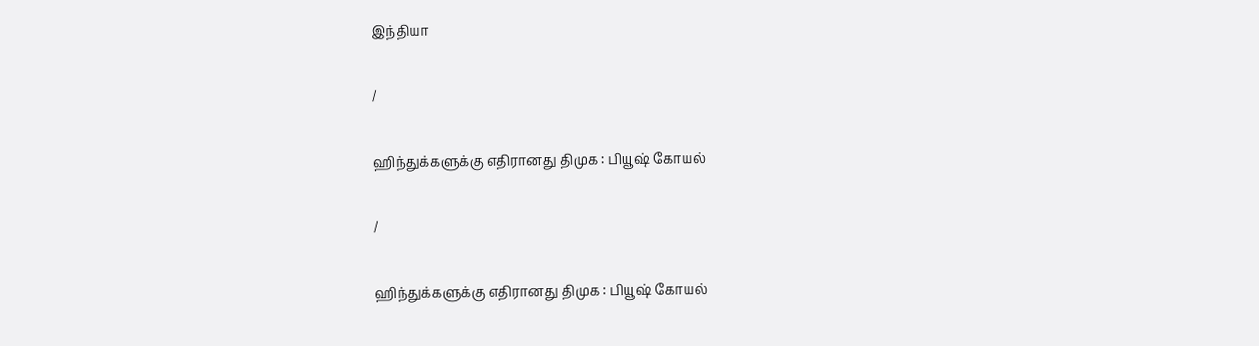இந்தியா

/

ஹிந்துக்களுக்கு எதிரானது திமுக : பியூஷ் கோயல்

/

ஹிந்துக்களுக்கு எதிரானது திமுக : பியூஷ் கோயல்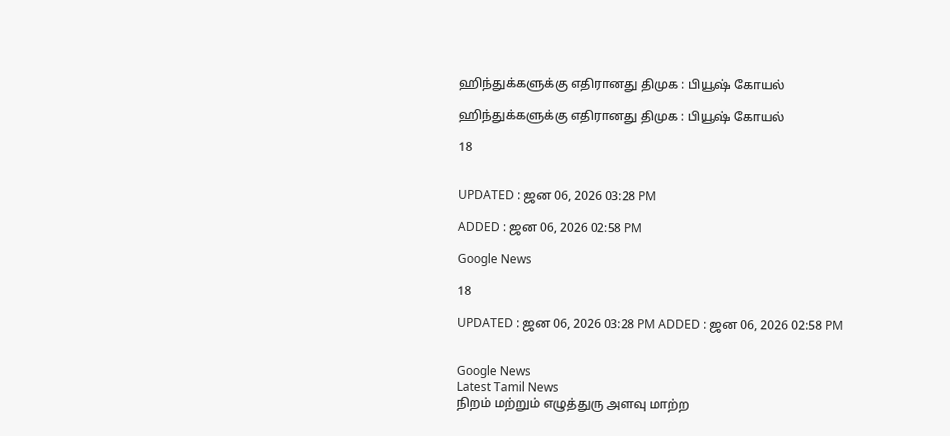ஹிந்துக்களுக்கு எதிரானது திமுக : பியூஷ் கோயல்

ஹிந்துக்களுக்கு எதிரானது திமுக : பியூஷ் கோயல்

18


UPDATED : ஜன 06, 2026 03:28 PM

ADDED : ஜன 06, 2026 02:58 PM

Google News

18

UPDATED : ஜன 06, 2026 03:28 PM ADDED : ஜன 06, 2026 02:58 PM


Google News
Latest Tamil News
நிறம் மற்றும் எழுத்துரு அளவு மாற்ற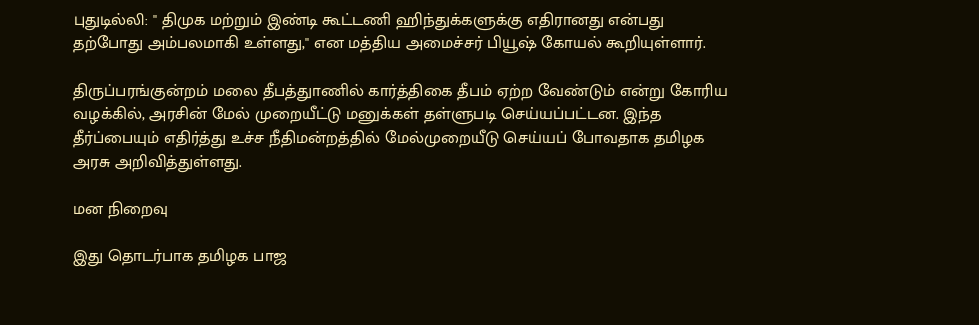புதுடில்லி: '' திமுக மற்றும் இண்டி கூட்டணி ஹிந்துக்களுக்கு எதிரானது என்பது தற்போது அம்பலமாகி உள்ளது,'' என மத்திய அமைச்சர் பியூஷ் கோயல் கூறியுள்ளார்.

திருப்பரங்குன்றம் மலை தீபத்துாணில் கார்த்திகை தீபம் ஏற்ற வேண்டும் என்று கோரிய வழக்கில், அரசின் மேல் முறையீட்டு மனுக்கள் தள்ளுபடி செய்யப்பட்டன. இந்த தீர்ப்பையும் எதிர்த்து உச்ச நீதிமன்றத்தில் மேல்முறையீடு செய்யப் போவதாக தமிழக அரசு அறிவித்துள்ளது.

மன நிறைவு

இது தொடர்பாக தமிழக பாஜ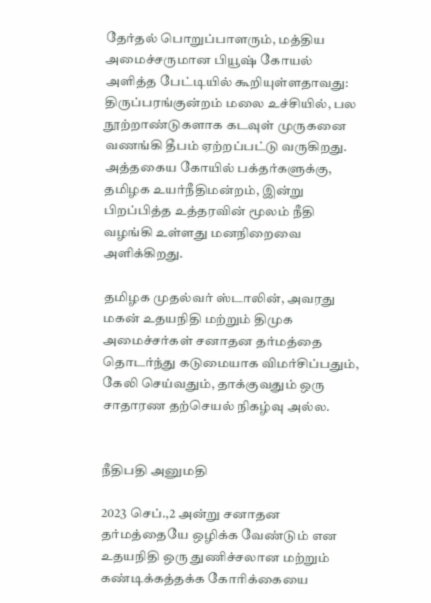தேர்தல் பொறுப்பாளரும், மத்திய அமைச்சருமான பியூஷ் கோயல் அளித்த பேட்டியில் கூறியுள்ளதாவது: திருப்பரங்குன்றம் மலை உச்சியில், பல நூற்றாண்டுகளாக கடவுள் முருகனை வணங்கி தீபம் ஏற்றப்பட்டு வருகிறது. அத்தகைய கோயில் பக்தர்களுக்கு, தமிழக உயர்நீதிமன்றம், இன்று பிறப்பித்த உத்தரவின் மூலம் நீதி வழங்கி உள்ளது மனநிறைவை அளிக்கிறது.

தமிழக முதல்வர் ஸ்டாலின், அவரது மகன் உதயநிதி மற்றும் திமுக அமைச்சர்கள் சனாதன தர்மத்தை தொடர்ந்து கடுமையாக விமர்சிப்பதும், கேலி செய்வதும், தாக்குவதும் ஒரு சாதாரண தற்செயல் நிகழ்வு அல்ல.


நீதிபதி அனுமதி

2023 செப்.,2 அன்று சனாதன தர்மத்தையே ஒழிக்க வேண்டும் என உதயநிதி ஒரு துணிச்சலான மற்றும் கண்டிக்கத்தக்க கோரிக்கையை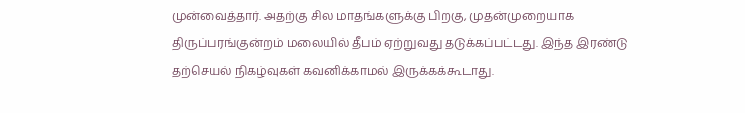முன்வைத்தார். அதற்கு சில மாதங்களுக்கு பிறகு, முதன்முறையாக திருப்பரங்குன்றம் மலையில் தீபம் ஏற்றுவது தடுக்கப்பட்டது. இந்த இரண்டு தற்செயல் நிகழ்வுகள் கவனிக்காமல் இருக்கக்கூடாது.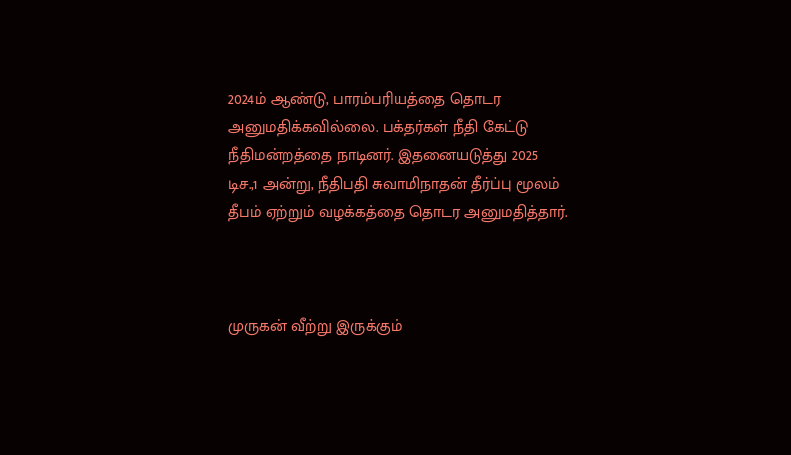2024ம் ஆண்டு, பாரம்பரியத்தை தொடர அனுமதிக்கவில்லை. பக்தர்கள் நீதி கேட்டு நீதிமன்றத்தை நாடினர். இதனையடுத்து 2025 டிச.,1 அன்று, நீதிபதி சுவாமிநாதன் தீர்ப்பு மூலம் தீபம் ஏற்றும் வழக்கத்தை தொடர அனுமதித்தார்.



முருகன் வீற்று இருக்கும்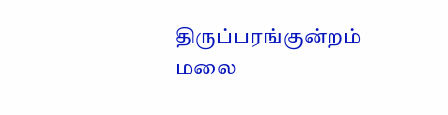திருப்பரங்குன்றம் மலை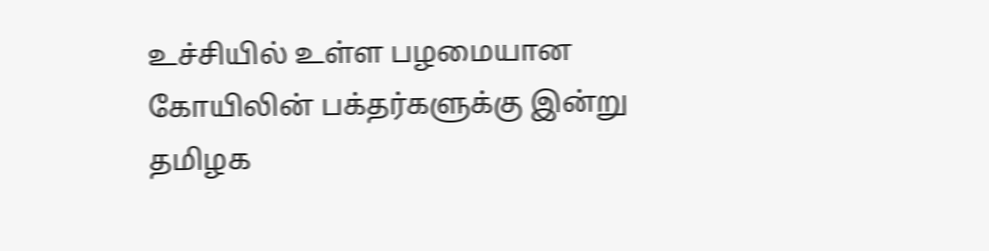உச்சியில் உள்ள பழமையான கோயிலின் பக்தர்களுக்கு இன்று தமிழக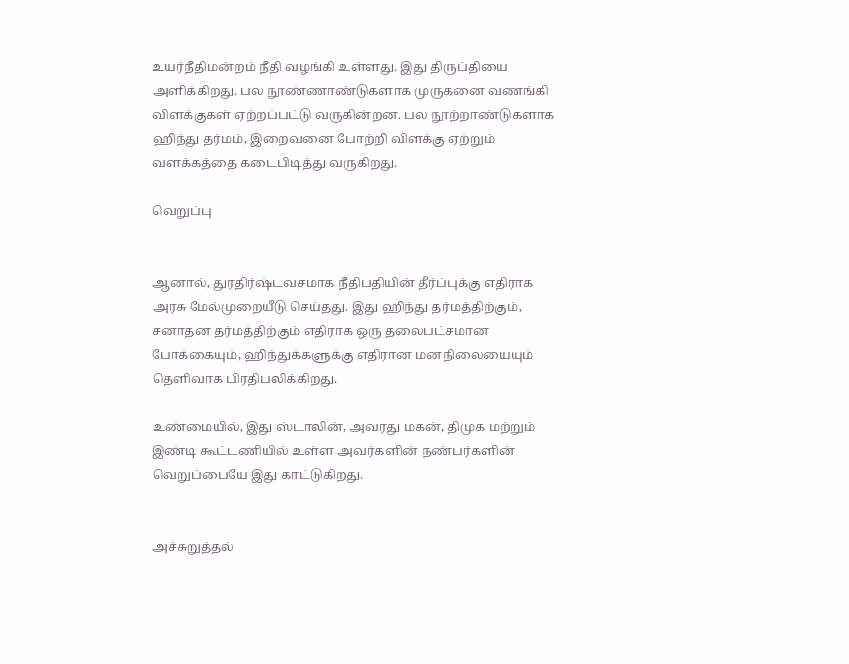உயர்நீதிமன்றம் நீதி வழங்கி உள்ளது. இது திருப்தியை அளிக்கிறது. பல நூண்ணாண்டுகளாக முருகனை வணங்கி விளக்குகள் ஏற்றப்பட்டு வருகின்றன. பல நூற்றாண்டுகளாக ஹிந்து தர்மம், இறைவனை போற்றி விளக்கு ஏற்றும் வளக்கத்தை கடைபிடித்து வருகிறது.

வெறுப்பு


ஆனால், துரதிர்ஷ்டவசமாக நீதிபதியின் தீர்ப்புக்கு எதிராக அரசு மேல்முறையீடு செய்தது. இது ஹிந்து தர்மத்திற்கும், சனாதன தர்மத்திற்கும் எதிராக ஒரு தலைபட்சமான போக்கையும், ஹிந்துக்களுக்கு எதிரான மனநிலையையும் தெளிவாக பிரதிபலிக்கிறது.

உண்மையில், இது ஸ்டாலின், அவரது மகன், திமுக மற்றும் இண்டி கூட்டணியில் உள்ள அவர்களின் நண்பர்களின் வெறுப்பையே இது காட்டுகிறது.


அச்சுறுத்தல்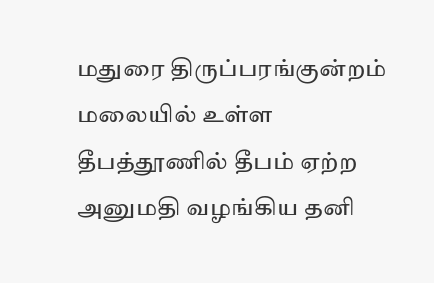மதுரை திருப்பரங்குன்றம் மலையில் உள்ள தீபத்தூணில் தீபம் ஏற்ற அனுமதி வழங்கிய தனி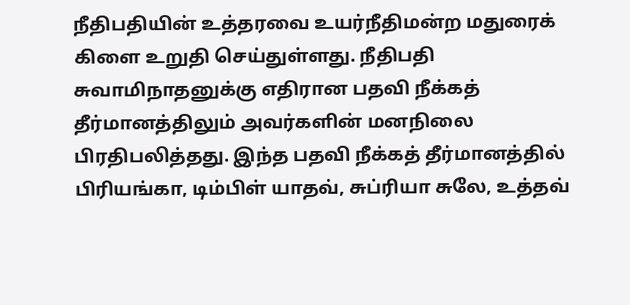நீதிபதியின் உத்தரவை உயர்நீதிமன்ற மதுரைக் கிளை உறுதி செய்துள்ளது. நீதிபதி சுவாமிநாதனுக்கு எதிரான பதவி நீக்கத் தீர்மானத்திலும் அவர்களின் மனநிலை பிரதிபலித்தது. இந்த பதவி நீக்கத் தீர்மானத்தில் பிரியங்கா, டிம்பிள் யாதவ், சுப்ரியா சுலே, உத்தவ்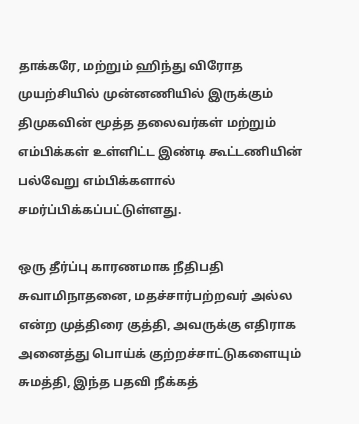தாக்கரே, மற்றும் ஹிந்து விரோத முயற்சியில் முன்னணியில் இருக்கும் திமுகவின் மூத்த தலைவர்கள் மற்றும் எம்பிக்கள் உள்ளிட்ட இண்டி கூட்டணியின் பல்வேறு எம்பிக்களால் சமர்ப்பிக்கப்பட்டுள்ளது.

ஒரு தீர்ப்பு காரணமாக நீதிபதி சுவாமிநாதனை, மதச்சார்பற்றவர் அல்ல என்ற முத்திரை குத்தி, அவருக்கு எதிராக அனைத்து பொய்க் குற்றச்சாட்டுகளையும் சுமத்தி, இந்த பதவி நீக்கத்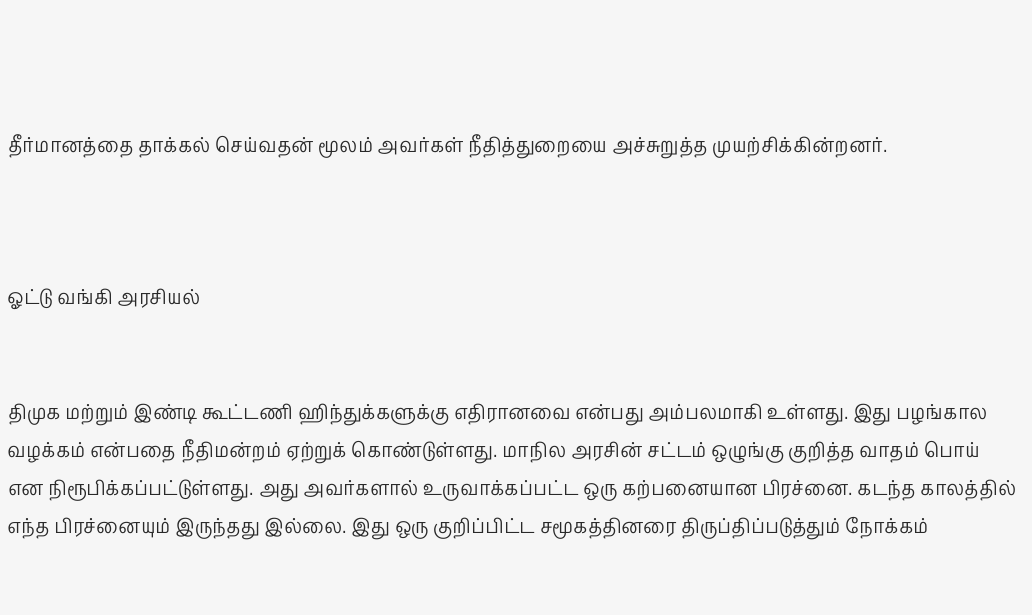தீர்மானத்தை தாக்கல் செய்வதன் மூலம் அவர்கள் நீதித்துறையை அச்சுறுத்த முயற்சிக்கின்றனர்.



ஓட்டு வங்கி அரசியல்


திமுக மற்றும் இண்டி கூட்டணி ஹிந்துக்களுக்கு எதிரானவை என்பது அம்பலமாகி உள்ளது. இது பழங்கால வழக்கம் என்பதை நீதிமன்றம் ஏற்றுக் கொண்டுள்ளது. மாநில அரசின் சட்டம் ஒழுங்கு குறித்த வாதம் பொய் என நிரூபிக்கப்பட்டுள்ளது. அது அவர்களால் உருவாக்கப்பட்ட ஒரு கற்பனையான பிரச்னை. கடந்த காலத்தில் எந்த பிரச்னையும் இருந்தது இல்லை. இது ஒரு குறிப்பிட்ட சமூகத்தினரை திருப்திப்படுத்தும் நோக்கம்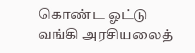கொண்ட ஓட்டு வங்கி அரசியலைத்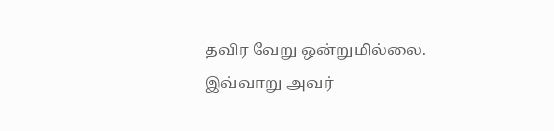தவிர வேறு ஒன்றுமில்லை. இவ்வாறு அவர்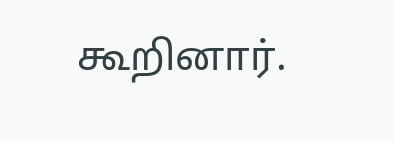கூறினார்.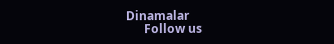Dinamalar
      Follow us